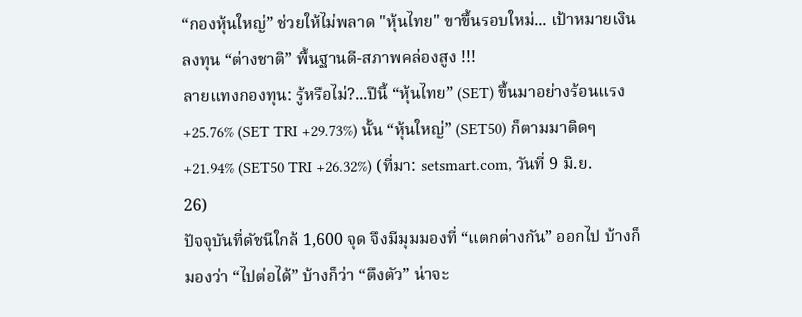“กองหุ้นใหญ่” ช่วยให้ไม่พลาด "หุ้นไทย" ขาขึ้นรอบใหม่... เป้าหมายเงินลงทุน “ต่างชาติ” พื้นฐานดี-สภาพคล่องสูง !!!
ลายแทงกองทุน: รู้หรือไม่?...ปีนี้ “หุ้นไทย” (SET) ขึ้นมาอย่างร้อนแรง +25.76% (SET TRI +29.73%) นั้น “หุ้นใหญ่” (SET50) ก็ตามมาติดๆ +21.94% (SET50 TRI +26.32%) (ที่มา: setsmart.com, วันที่ 9 มิ.ย. 26)
ปัจจุบันที่ดัชนีใกล้ 1,600 จุด จึงมีมุมมองที่ “แตกต่างกัน” ออกไป บ้างก็มองว่า “ไปต่อได้” บ้างก็ว่า “ตึงตัว” น่าจะ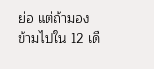ย่อ แต่ถ้ามองข้ามไปใน 12 เดื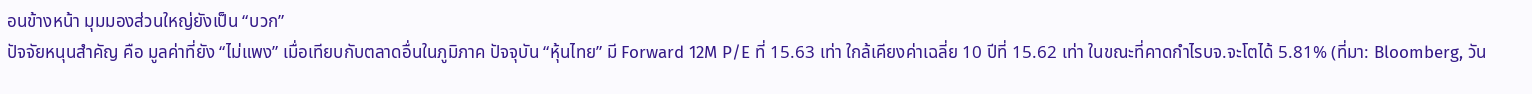อนข้างหน้า มุมมองส่วนใหญ่ยังเป็น “บวก”
ปัจจัยหนุนสำคัญ คือ มูลค่าที่ยัง “ไม่แพง” เมื่อเทียบกับตลาดอื่นในภูมิภาค ปัจจุบัน “หุ้นไทย” มี Forward 12M P/E ที่ 15.63 เท่า ใกล้เคียงค่าเฉลี่ย 10 ปีที่ 15.62 เท่า ในขณะที่คาดกำไรบจ.จะโตได้ 5.81% (ที่มา: Bloomberg, วัน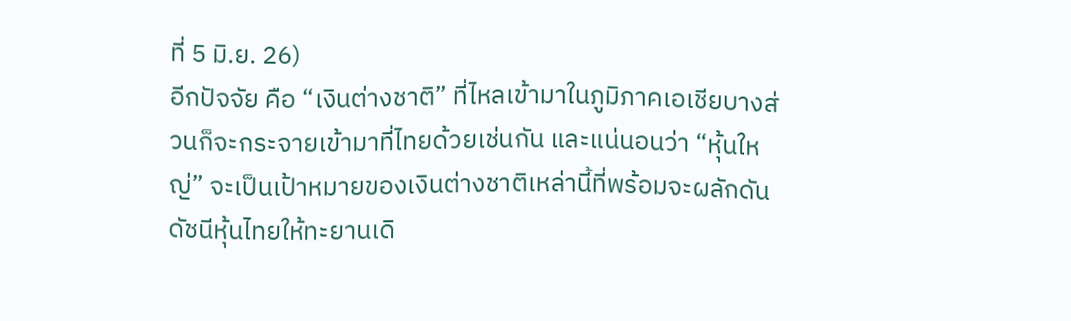ที่ 5 มิ.ย. 26)
อีกปัจจัย คือ “เงินต่างชาติ” ที่ไหลเข้ามาในภูมิภาคเอเชียบางส่วนก็จะกระจายเข้ามาที่ไทยด้วยเช่นกัน และแน่นอนว่า “หุ้นใหญ่” จะเป็นเป้าหมายของเงินต่างชาติเหล่านี้ที่พร้อมจะผลักดันดัชนีหุ้นไทยให้ทะยานเดิ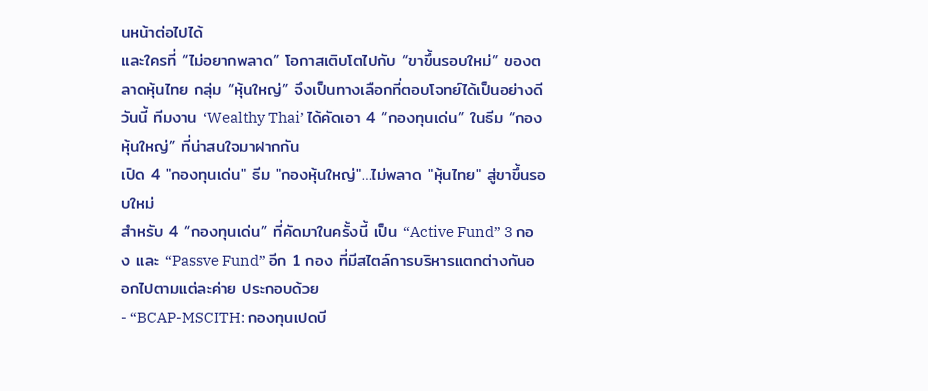นหน้าต่อไปได้
และใครที่ “ไม่อยากพลาด” โอกาสเติบโตไปกับ “ขาขึ้นรอบใหม่” ของตลาดหุ้นไทย กลุ่ม “หุ้นใหญ่” จึงเป็นทางเลือกที่ตอบโจทย์ได้เป็นอย่างดี
วันนี้ ทีมงาน ‘Wealthy Thai’ ได้คัดเอา 4 “กองทุนเด่น” ในธีม “กองหุ้นใหญ่” ที่น่าสนใจมาฝากกัน
เปิด 4 "กองทุนเด่น" ธีม "กองหุ้นใหญ่"…ไม่พลาด "หุ้นไทย" สู่ขาขึ้นรอบใหม่
สำหรับ 4 “กองทุนเด่น” ที่คัดมาในครั้งนี้ เป็น “Active Fund” 3 กอง และ “Passve Fund” อีก 1 กอง ที่มีสไตล์การบริหารแตกต่างกันออกไปตามแต่ละค่าย ประกอบด้วย
- “BCAP-MSCITH: กองทุนเปดบี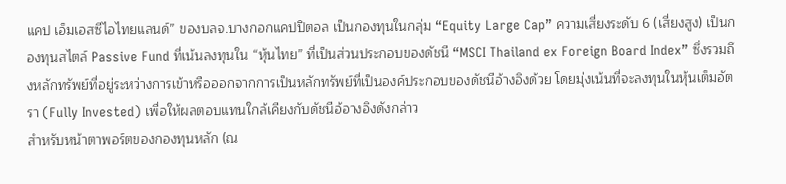แคป เอ็มเอสซีไอไทยแลนด์” ของบลจ.บางกอกแคปปิตอล เป็นกองทุนในกลุ่ม “Equity Large Cap” ความเสี่ยงระดับ 6 (เสี่ยงสูง) เป็นกองทุนสไตล์ Passive Fund ที่เน้นลงทุนใน “หุ้นไทย” ที่เป็นส่วนประกอบของดัชนี “MSCI Thailand ex Foreign Board Index” ซึ่งรวมถึงหลักทรัพย์ที่อยู่ระหว่างการเข้าหรือออกจากการเป็นหลักทรัพย์ที่เป็นองค์ประกอบของดัชนีอ้างอิงด้วย โดยมุ่งเน้นที่จะลงทุนในหุ้นเต็มอัตรา (Fully Invested) เพื่อให้ผลตอบแทนใกล้เคียงกับดัชนีอ้อางอิงดังกล่าว
สำหรับหน้าตาพอร์ตของกองทุนหลัก (ณ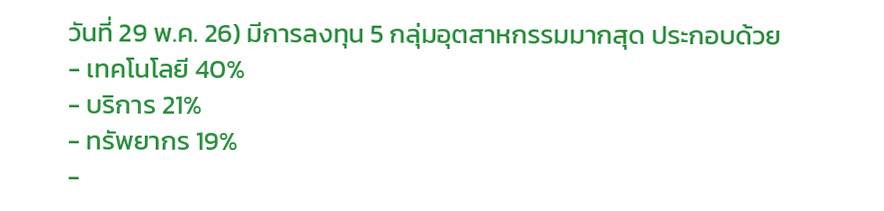วันที่ 29 พ.ค. 26) มีการลงทุน 5 กลุ่มอุตสาหกรรมมากสุด ประกอบด้วย
- เทคโนโลยี 40%
- บริการ 21%
- ทรัพยากร 19%
-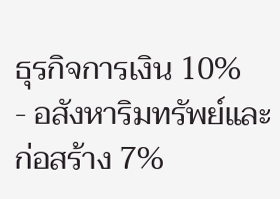ธุรกิจการเงิน 10%
- อสังหาริมทรัพย์และก่อสร้าง 7%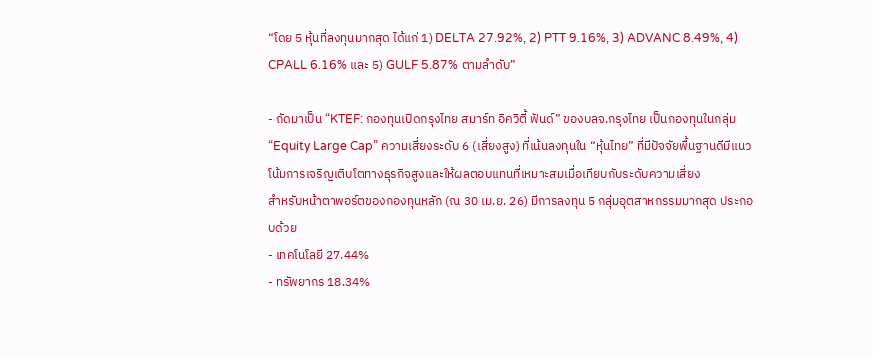“โดย 5 หุ้นที่ลงทุนมากสุด ได้แก่ 1) DELTA 27.92%, 2) PTT 9.16%, 3) ADVANC 8.49%, 4) CPALL 6.16% และ 5) GULF 5.87% ตามลำดับ”

- ถัดมาเป็น “KTEF: กองทุนเปิดกรุงไทย สมาร์ท อิควิตี้ ฟันด์” ของบลจ.กรุงไทย เป็นกองทุนในกลุ่ม “Equity Large Cap” ความเสี่ยงระดับ 6 (เสี่ยงสูง) ที่เน้นลงทุนใน “หุ้นไทย” ที่มีปัจจัยพื้นฐานดีมีแนวโน้มการเจริญเติบโตทางธุรกิจสูงและให้ผลตอบแทนที่เหมาะสมเมื่อเทียบกับระดับความเสี่ยง
สำหรับหน้าตาพอร์ตของกองทุนหลัก (ณ 30 เม.ย. 26) มีการลงทุน 5 กลุ่มอุตสาหกรรมมากสุด ประกอบด้วย
- เทคโนโลยี 27.44%
- ทรัพยากร 18.34%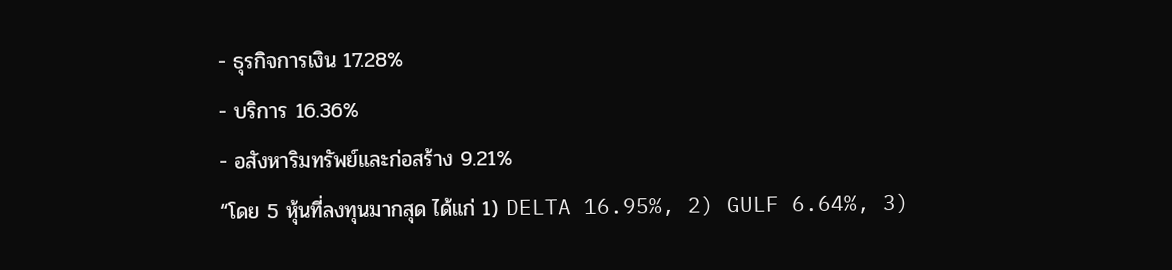- ธุรกิจการเงิน 17.28%
- บริการ 16.36%
- อสังหาริมทรัพย์และก่อสร้าง 9.21%
“โดย 5 หุ้นที่ลงทุนมากสุด ได้แก่ 1) DELTA 16.95%, 2) GULF 6.64%, 3)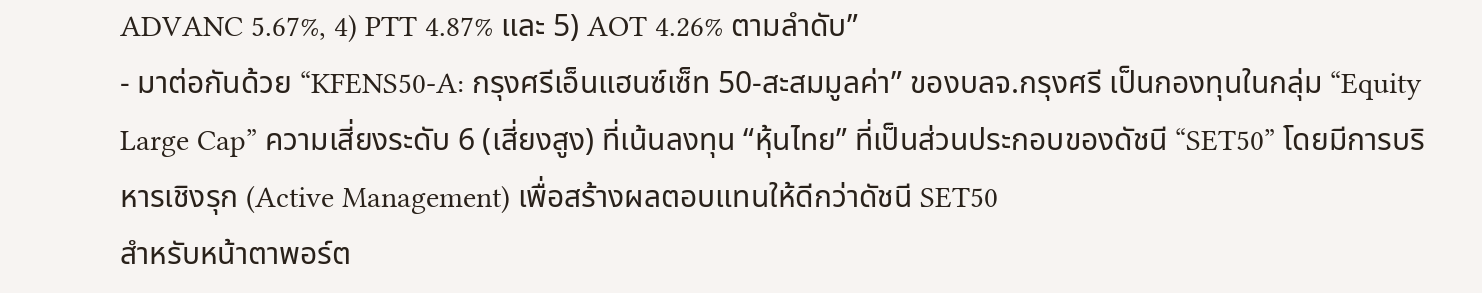ADVANC 5.67%, 4) PTT 4.87% และ 5) AOT 4.26% ตามลำดับ”
- มาต่อกันด้วย “KFENS50-A: กรุงศรีเอ็นแฮนซ์เซ็ท 50-สะสมมูลค่า” ของบลจ.กรุงศรี เป็นกองทุนในกลุ่ม “Equity Large Cap” ความเสี่ยงระดับ 6 (เสี่ยงสูง) ที่เน้นลงทุน “หุ้นไทย” ที่เป็นส่วนประกอบของดัชนี “SET50” โดยมีการบริหารเชิงรุก (Active Management) เพื่อสร้างผลตอบแทนให้ดีกว่าดัชนี SET50
สำหรับหน้าตาพอร์ต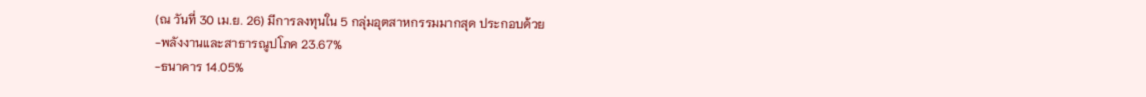(ณ วันที่ 30 เม.ย. 26) มีการลงทุนใน 5 กลุ่มอุตสาหกรรมมากสุด ประกอบด้วย
-พลังงานและสาธารณูปโภค 23.67%
-ธนาคาร 14.05%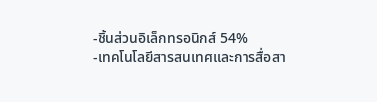-ชิ้นส่วนอิเล็กทรอนิกส์ 54%
-เทคโนโลยีสารสนเทศและการสื่อสา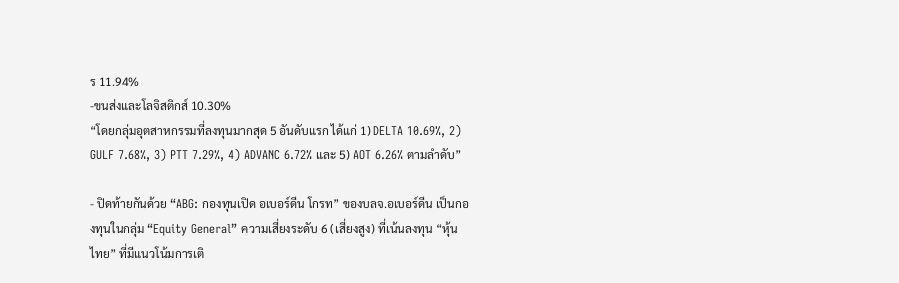ร 11.94%
-ขนส่งและโลจิสติกส์ 10.30%
“โดยกลุ่มอุตสาหกรรมที่ลงทุนมากสุด 5 อันดับแรก ได้แก่ 1) DELTA 10.69%, 2) GULF 7.68%, 3) PTT 7.29%, 4) ADVANC 6.72% และ 5) AOT 6.26% ตามลำดับ”

- ปิดท้ายกันด้วย “ABG: กองทุนเปิด อเบอร์ดีน โกรท” ของบลจ.อเบอร์ดีน เป็นกองทุนในกลุ่ม “Equity General” ความเสี่ยงระดับ 6 (เสี่ยงสูง) ที่เน้นลงทุน “หุ้นไทย” ที่มีแนวโน้มการเติ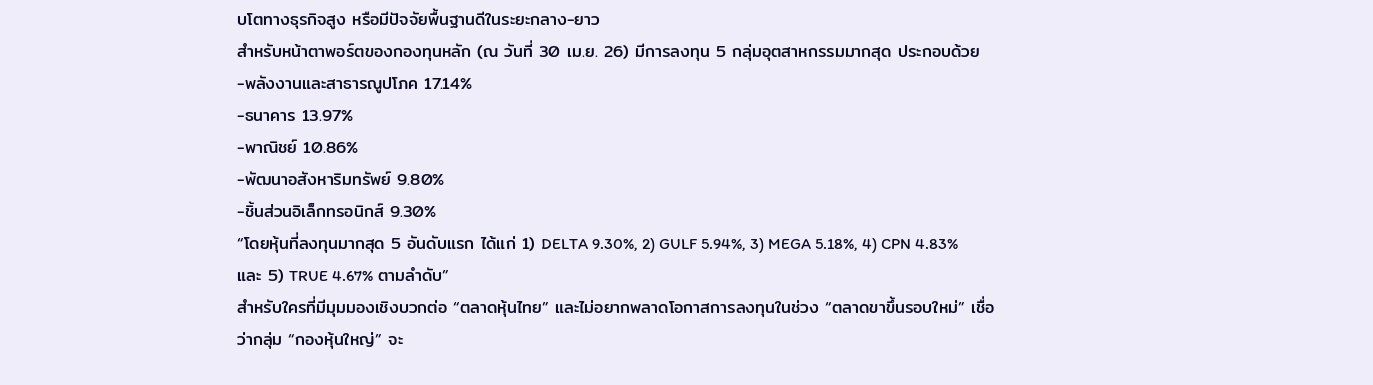บโตทางธุรกิจสูง หรือมีปัจจัยพื้นฐานดีในระยะกลาง-ยาว
สำหรับหน้าตาพอร์ตของกองทุนหลัก (ณ วันที่ 30 เม.ย. 26) มีการลงทุน 5 กลุ่มอุตสาหกรรมมากสุด ประกอบด้วย
-พลังงานและสาธารณูปโภค 17.14%
-ธนาคาร 13.97%
-พาณิชย์ 10.86%
-พัฒนาอสังหาริมทรัพย์ 9.80%
-ชิ้นส่วนอิเล็กทรอนิกส์ 9.30%
“โดยหุ้นที่ลงทุนมากสุด 5 อันดับแรก ได้แก่ 1) DELTA 9.30%, 2) GULF 5.94%, 3) MEGA 5.18%, 4) CPN 4.83% และ 5) TRUE 4.67% ตามลำดับ”
สำหรับใครที่มีมุมมองเชิงบวกต่อ “ตลาดหุ้นไทย” และไม่อยากพลาดโอกาสการลงทุนในช่วง “ตลาดขาขึ้นรอบใหม่” เชื่อว่ากลุ่ม “กองหุ้นใหญ่” จะ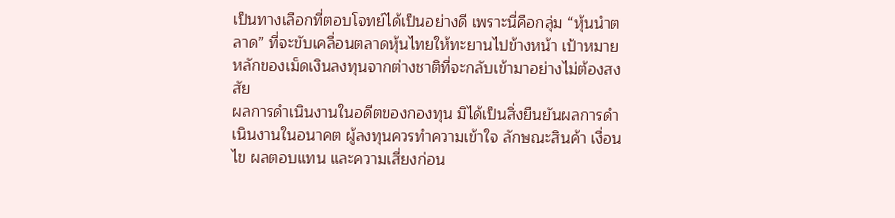เป็นทางเลือกที่ตอบโจทย์ได้เป็นอย่างดี เพราะนี่คือกลุ่ม “หุ้นนำตลาด” ที่จะขับเคลื่อนตลาดหุ้นไทยให้ทะยานไปข้างหน้า เป้าหมายหลักของเม็ดเงินลงทุนจากต่างชาติที่จะกลับเข้ามาอย่างไม่ต้องสงสัย
ผลการดำเนินงานในอดีตของกองทุน มิได้เป็นสิ่งยืนยันผลการดำเนินงานในอนาคต ผู้ลงทุนควรทำความเข้าใจ ลักษณะสินค้า เงื่อนไข ผลตอบแทน และความเสี่ยงก่อน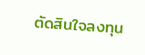ตัดสินใจลงทุน